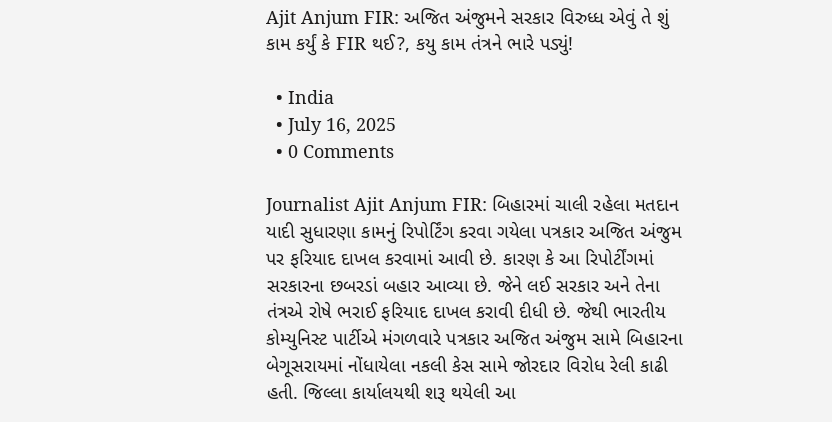Ajit Anjum FIR: અજિત અંજુમને સરકાર વિરુધ્ધ એવું તે શું કામ કર્યું કે FIR થઈ?, કયુ કામ તંત્રને ભારે પડ્યું!

  • India
  • July 16, 2025
  • 0 Comments

Journalist Ajit Anjum FIR: બિહારમાં ચાલી રહેલા મતદાન યાદી સુધારણા કામનું રિપોર્ટિંગ કરવા ગયેલા પત્રકાર અજિત અંજુમ પર ફરિયાદ દાખલ કરવામાં આવી છે. કારણ કે આ રિપોર્ટીંગમાં સરકારના છબરડાં બહાર આવ્યા છે. જેને લઈ સરકાર અને તેના તંત્રએ રોષે ભરાઈ ફરિયાદ દાખલ કરાવી દીધી છે. જેથી ભારતીય કોમ્યુનિસ્ટ પાર્ટીએ મંગળવારે પત્રકાર અજિત અંજુમ સામે બિહારના બેગૂસરાયમાં નોંધાયેલા નકલી કેસ સામે જોરદાર વિરોધ રેલી કાઢી હતી. જિલ્લા કાર્યાલયથી શરૂ થયેલી આ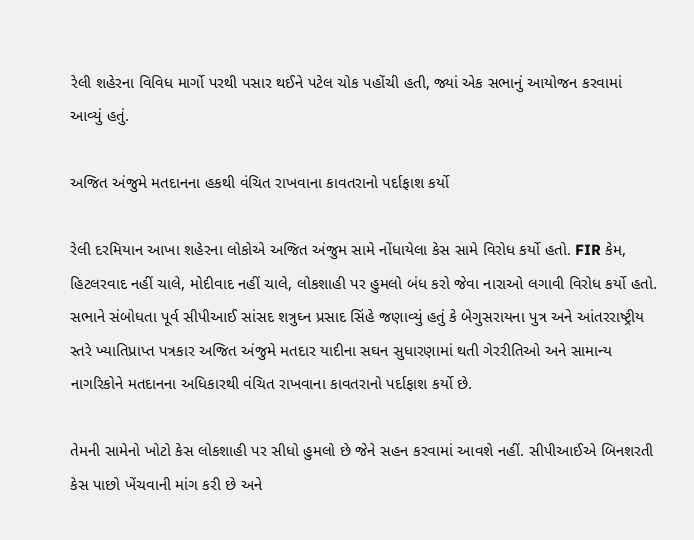રેલી શહેરના વિવિધ માર્ગો પરથી પસાર થઈને પટેલ ચોક પહોંચી હતી, જ્યાં એક સભાનું આયોજન કરવામાં આવ્યું હતું.

અજિત અંજુમે મતદાનના હકથી વંચિત રાખવાના કાવતરાનો પર્દાફાશ કર્યો

રેલી દરમિયાન આખા શહેરના લોકોએ અજિત અંજુમ સામે નોંધાયેલા કેસ સામે વિરોધ કર્યો હતો. FIR કેમ, હિટલરવાદ નહીં ચાલે, મોદીવાદ નહીં ચાલે, લોકશાહી પર હુમલો બંધ કરો જેવા નારાઓ લગાવી વિરોધ કર્યો હતો. સભાને સંબોધતા પૂર્વ સીપીઆઈ સાંસદ શત્રુઘ્ન પ્રસાદ સિંહે જણાવ્યું હતું કે બેગુસરાયના પુત્ર અને આંતરરાષ્ટ્રીય સ્તરે ખ્યાતિપ્રાપ્ત પત્રકાર અજિત અંજુમે મતદાર યાદીના સઘન સુધારણામાં થતી ગેરરીતિઓ અને સામાન્ય નાગરિકોને મતદાનના અધિકારથી વંચિત રાખવાના કાવતરાનો પર્દાફાશ કર્યો છે.

તેમની સામેનો ખોટો કેસ લોકશાહી પર સીધો હુમલો છે જેને સહન કરવામાં આવશે નહીં. સીપીઆઈએ બિનશરતી કેસ પાછો ખેંચવાની માંગ કરી છે અને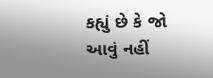કહ્યું છે કે જો આવું નહીં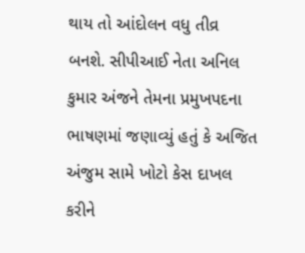થાય તો આંદોલન વધુ તીવ્ર બનશે. સીપીઆઈ નેતા અનિલ કુમાર અંજને તેમના પ્રમુખપદના ભાષણમાં જણાવ્યું હતું કે અજિત અંજુમ સામે ખોટો કેસ દાખલ કરીને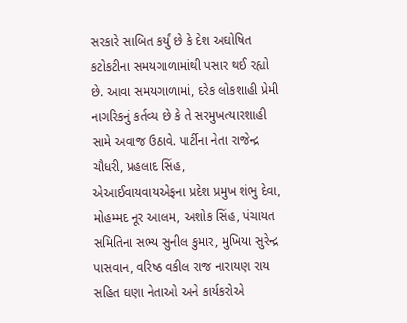સરકારે સાબિત કર્યું છે કે દેશ અઘોષિત કટોકટીના સમયગાળામાંથી પસાર થઈ રહ્યો છે. આવા સમયગાળામાં, દરેક લોકશાહી પ્રેમી નાગરિકનું કર્તવ્ય છે કે તે સરમુખત્યારશાહી સામે અવાજ ઉઠાવે. પાર્ટીના નેતા રાજેન્દ્ર ચૌધરી, પ્રહલાદ સિંહ, એઆઈવાયવાયએફના પ્રદેશ પ્રમુખ શંભુ દેવા, મોહમ્મદ નૂર આલમ, અશોક સિંહ, પંચાયત સમિતિના સભ્ય સુનીલ કુમાર, મુખિયા સુરેન્દ્ર પાસવાન, વરિષ્ઠ વકીલ રાજ નારાયણ રાય સહિત ઘણા નેતાઓ અને કાર્યકરોએ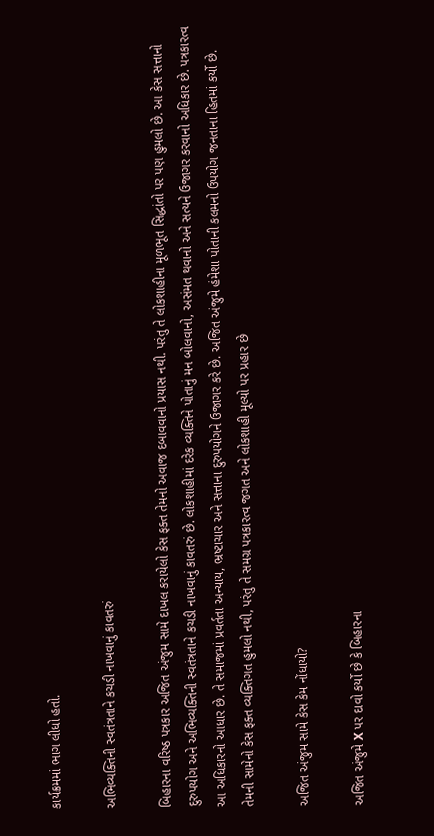કાર્યક્રમમાં ભાગ લીધો હતો.

અભિવ્યક્તિની સ્વતંત્રતાને કચડી નાખવાનું કાવતરું

બિહારના વરિષ્ઠ પત્રકાર અજિત અંજુમ સામે દાખલ કરાયેલો કેસ ફક્ત તેમનો અવાજ દબાવવાનો પ્રયાસ નથી. પરંતુ તે લોકશાહીના મૂળભૂત સિદ્ધાંતો પર પણ હુમલો છે. આ કેસ સત્તાનો દુરુપયોગ અને અભિવ્યક્તિની સ્વતંત્રતાને કચડી નાખવાનું કાવતરું છે. લોકશાહીમાં દરેક વ્યક્તિને પોતાનું મન બોલવાનો, અસંમત થવાનો અને સત્યને ઉજાગર કરવાનો અધિકાર છે. પત્રકારત્વ આ અધિકારનો આધાર છે. તે સમાજમાં પ્રવર્તતા અન્યાય, ભ્રષ્ટાચાર અને સત્તાના દુરુપયોગને ઉજાગર કરે છે. અજિત અંજુમે હંમેશા પોતાની કલમનો ઉપયોગ જનતાના હિતમાં કર્યો છે. તેમની સામેનો કેસ ફક્ત વ્યક્તિગત હુમલો નથી, પરંતુ તે સમગ્ર પત્રકારત્વ જગત અને લોકશાહી મૂલ્યો પર પ્રહાર છે

અજિત અંજુમ સામે કેસ કેમ નોંધાયો?

અજિત અંજુમે X પર દાવો કર્યો છે કે બિહારના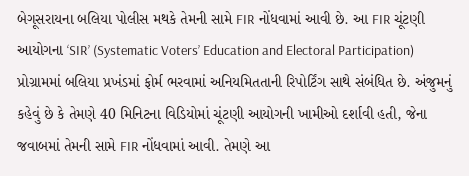બેગૂસરાયના બલિયા પોલીસ મથકે તેમની સામે FIR નોંધવામાં આવી છે. આ FIR ચૂંટણી આયોગના ‘SIR’ (Systematic Voters’ Education and Electoral Participation) પ્રોગ્રામમાં બલિયા પ્રખંડમાં ફોર્મ ભરવામાં અનિયમિતતાની રિપોર્ટિંગ સાથે સંબંધિત છે. અંજુમનું કહેવું છે કે તેમણે 40 મિનિટના વિડિયોમાં ચૂંટણી આયોગની ખામીઓ દર્શાવી હતી, જેના જવાબમાં તેમની સામે FIR નોંધવામાં આવી. તેમણે આ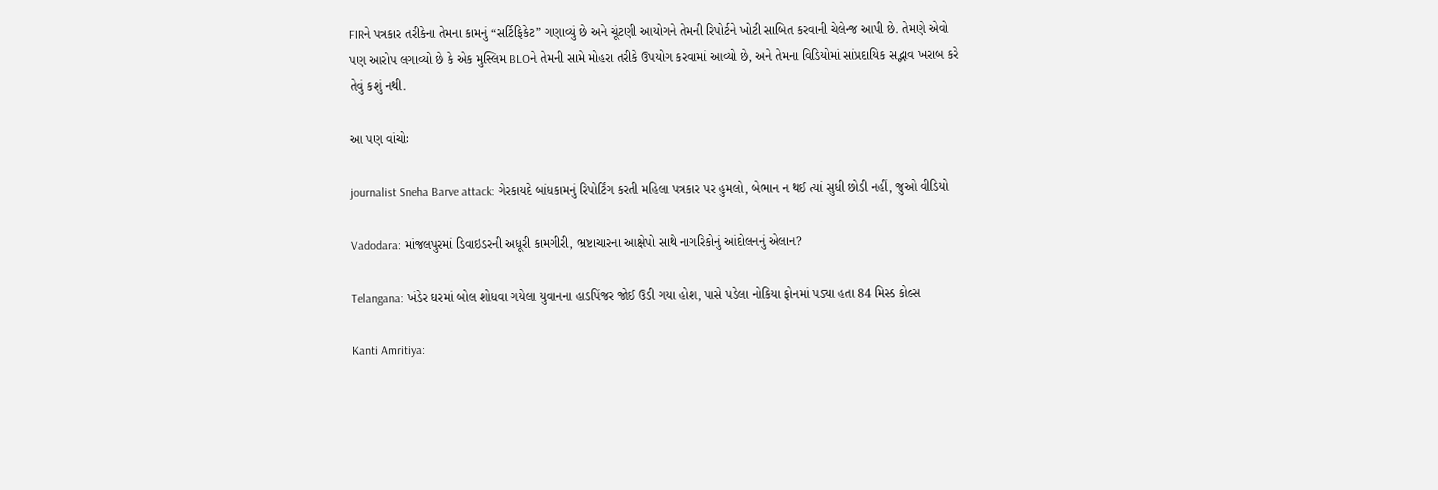FIRને પત્રકાર તરીકેના તેમના કામનું “સર્ટિફિકેટ” ગણાવ્યું છે અને ચૂંટણી આયોગને તેમની રિપોર્ટને ખોટી સાબિત કરવાની ચેલેન્જ આપી છે. તેમણે એવો પણ આરોપ લગાવ્યો છે કે એક મુસ્લિમ BLOને તેમની સામે મોહરા તરીકે ઉપયોગ કરવામાં આવ્યો છે, અને તેમના વિડિયોમાં સાંપ્રદાયિક સદ્ભાવ ખરાબ કરે તેવું કશું નથી.

આ પણ વાંચોઃ

journalist Sneha Barve attack: ગેરકાયદે બાંધકામનું રિપોર્ટિંગ કરતી મહિલા પત્રકાર પર હુમલો, બેભાન ન થઈ ત્યાં સુધી છોડી નહીં, જુઓ વીડિયો

Vadodara: માંજલપુરમાં ડિવાઇડરની અધૂરી કામગીરી, ભ્રષ્ટાચારના આક્ષેપો સાથે નાગરિકોનું આંદોલનનું એલાન?

Telangana: ખંડેર ઘરમાં બોલ શોધવા ગયેલા યુવાનના હાડપિંજર જોઈ ઉડી ગયા હોશ, પાસે પડેલા નોકિયા ફોનમાં પડ્યા હતા 84 મિસ્ડ કોલ્સ

Kanti Amritiya: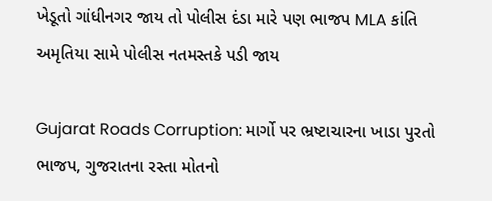ખેડૂતો ગાંધીનગર જાય તો પોલીસ દંડા મારે પણ ભાજપ MLA કાંતિ અમૃતિયા સામે પોલીસ નતમસ્તકે પડી જાય

Gujarat Roads Corruption: માર્ગો પર ભ્રષ્ટાચારના ખાડા પુરતો ભાજપ, ગુજરાતના રસ્તા મોતનો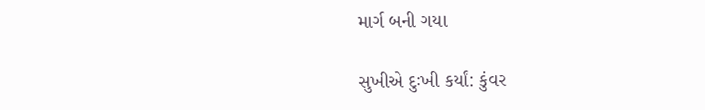માર્ગ બની ગયા

સુખીએ દુઃખી કર્યાં: કુંવર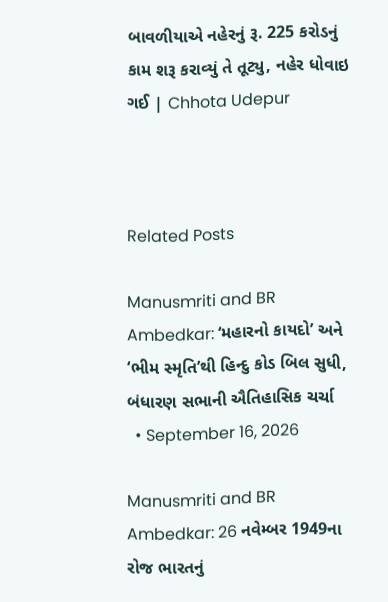બાવળીયાએ નહેરનું રૂ. 225 કરોડનું કામ શરૂ કરાવ્યું તે તૂટ્યુ, નહેર ધોવાઇ ગઈ | Chhota Udepur



Related Posts

Manusmriti and BR Ambedkar: ‘મહારનો કાયદો’ અને ‘ભીમ સ્મૃતિ’થી હિન્દુ કોડ બિલ સુધી, બંધારણ સભાની ઐતિહાસિક ચર્ચા
  • September 16, 2026

Manusmriti and BR Ambedkar: 26 નવેમ્બર 1949ના રોજ ભારતનું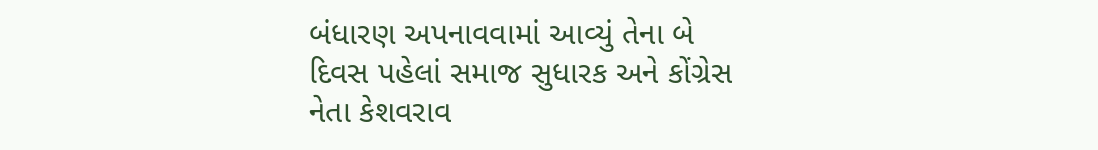બંધારણ અપનાવવામાં આવ્યું તેના બે દિવસ પહેલાં સમાજ સુધારક અને કોંગ્રેસ નેતા કેશવરાવ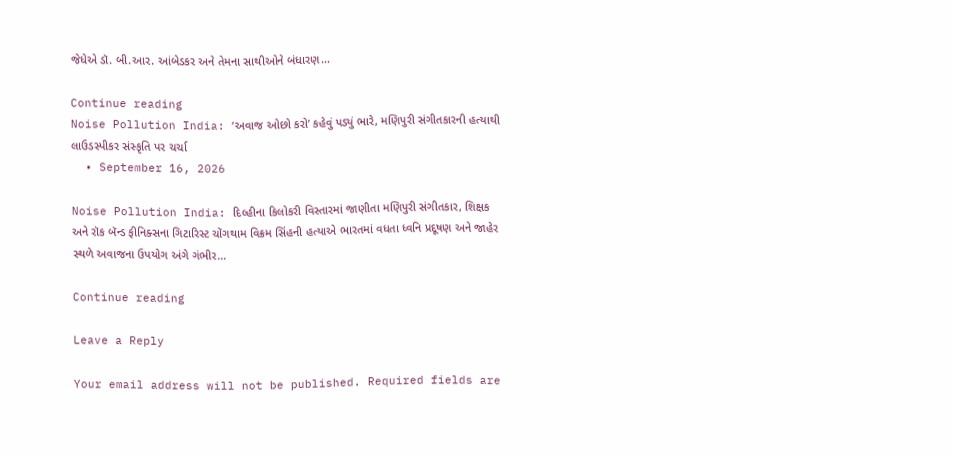જેધેએ ડૉ. બી.આર. આંબેડકર અને તેમના સાથીઓને બંધારણ…

Continue reading
Noise Pollution India: ‘અવાજ ઓછો કરો’ કહેવું પડ્યું ભારે, મણિપુરી સંગીતકારની હત્યાથી લાઉડસ્પીકર સંસ્કૃતિ પર ચર્ચા
  • September 16, 2026

Noise Pollution India: દિલ્હીના કિલોકરી વિસ્તારમાં જાણીતા મણિપુરી સંગીતકાર, શિક્ષક અને રૉક બૅન્ડ ફીનિક્સના ગિટારિસ્ટ ચોંગથામ વિક્રમ સિંહની હત્યાએ ભારતમાં વધતા ધ્વનિ પ્રદૂષણ અને જાહેર સ્થળે અવાજના ઉપયોગ અંગે ગંભીર…

Continue reading

Leave a Reply

Your email address will not be published. Required fields are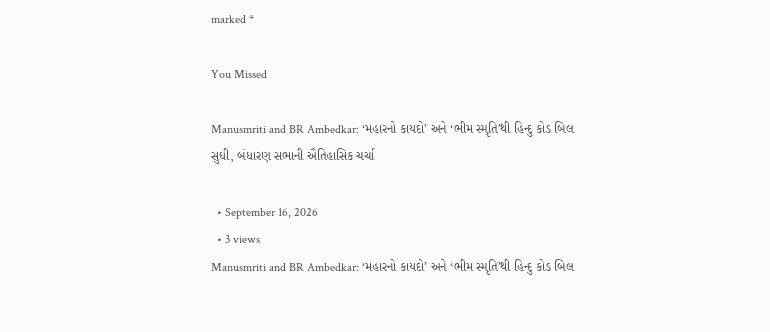marked *

You Missed

Manusmriti and BR Ambedkar: ‘મહારનો કાયદો’ અને ‘ભીમ સ્મૃતિ’થી હિન્દુ કોડ બિલ સુધી, બંધારણ સભાની ઐતિહાસિક ચર્ચા

  • September 16, 2026
  • 3 views
Manusmriti and BR Ambedkar: ‘મહારનો કાયદો’ અને ‘ભીમ સ્મૃતિ’થી હિન્દુ કોડ બિલ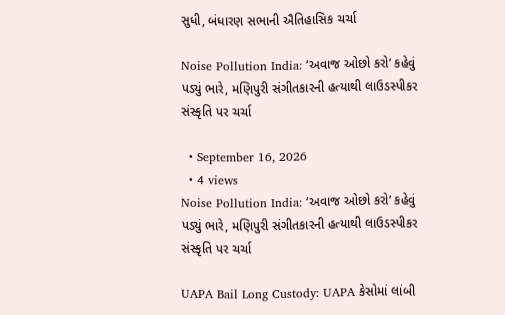સુધી, બંધારણ સભાની ઐતિહાસિક ચર્ચા

Noise Pollution India: ‘અવાજ ઓછો કરો’ કહેવું પડ્યું ભારે, મણિપુરી સંગીતકારની હત્યાથી લાઉડસ્પીકર સંસ્કૃતિ પર ચર્ચા

  • September 16, 2026
  • 4 views
Noise Pollution India: ‘અવાજ ઓછો કરો’ કહેવું પડ્યું ભારે, મણિપુરી સંગીતકારની હત્યાથી લાઉડસ્પીકર સંસ્કૃતિ પર ચર્ચા

UAPA Bail Long Custody: UAPA કેસોમાં લાંબી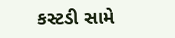કસ્ટડી સામે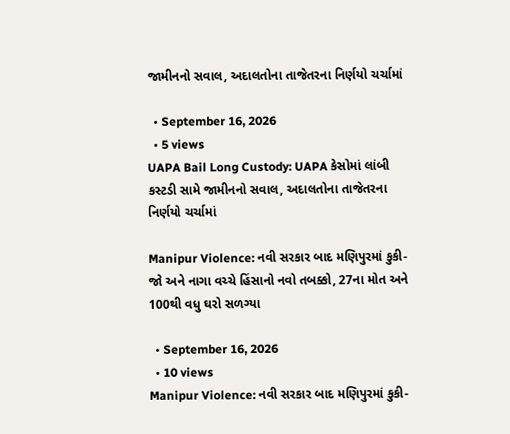જામીનનો સવાલ, અદાલતોના તાજેતરના નિર્ણયો ચર્ચામાં

  • September 16, 2026
  • 5 views
UAPA Bail Long Custody: UAPA કેસોમાં લાંબી કસ્ટડી સામે જામીનનો સવાલ, અદાલતોના તાજેતરના નિર્ણયો ચર્ચામાં

Manipur Violence: નવી સરકાર બાદ મણિપુરમાં કુકી-જો અને નાગા વચ્ચે હિંસાનો નવો તબક્કો, 27ના મોત અને 100થી વધુ ઘરો સળગ્યા

  • September 16, 2026
  • 10 views
Manipur Violence: નવી સરકાર બાદ મણિપુરમાં કુકી-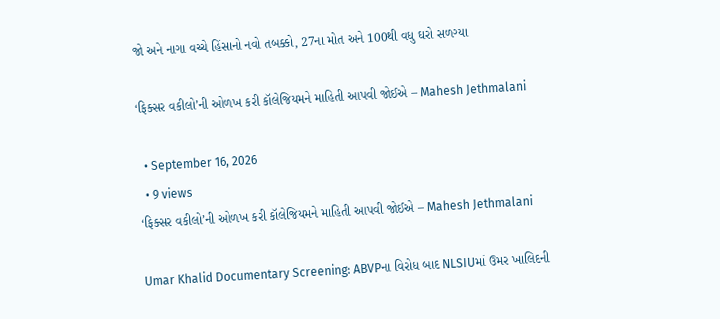જો અને નાગા વચ્ચે હિંસાનો નવો તબક્કો, 27ના મોત અને 100થી વધુ ઘરો સળગ્યા

‘ફિક્સર વકીલો’ની ઓળખ કરી કૉલેજિયમને માહિતી આપવી જોઈએ – Mahesh Jethmalani

  • September 16, 2026
  • 9 views
‘ફિક્સર વકીલો’ની ઓળખ કરી કૉલેજિયમને માહિતી આપવી જોઈએ – Mahesh Jethmalani

Umar Khalid Documentary Screening: ABVPના વિરોધ બાદ NLSIUમાં ઉમર ખાલિદની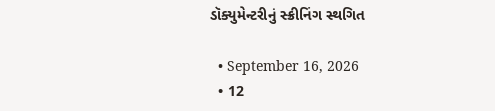ડૉક્યુમેન્ટરીનું સ્ક્રીનિંગ સ્થગિત

  • September 16, 2026
  • 12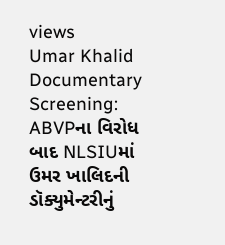views
Umar Khalid Documentary Screening: ABVPના વિરોધ બાદ NLSIUમાં ઉમર ખાલિદની ડૉક્યુમેન્ટરીનું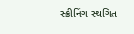સ્ક્રીનિંગ સ્થગિત